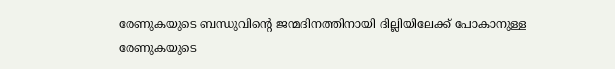രേണുകയുടെ ബന്ധുവിന്റെ ജന്മദിനത്തിനായി ദില്ലിയിലേക്ക് പോകാനുള്ള രേണുകയുടെ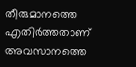തീരുമാനത്തെ എതിർത്തതാണ് അവസാനത്തെ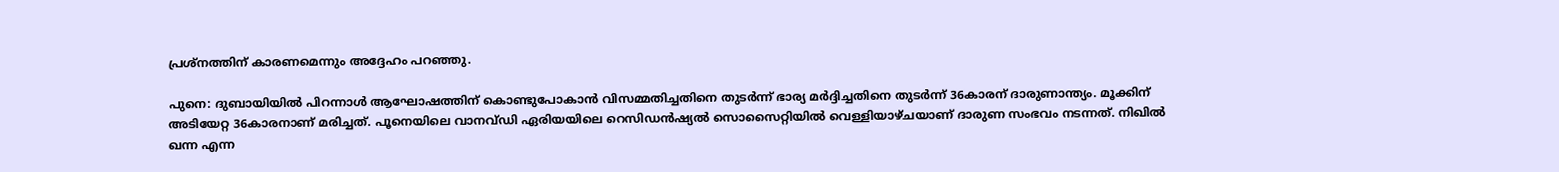പ്രശ്നത്തിന് കാരണമെന്നും അദ്ദേഹം പറഞ്ഞു.

പുനെ: ദുബായിയിൽ പിറന്നാൾ ആഘോഷത്തിന് കൊണ്ടുപോകാൻ വിസമ്മതിച്ചതിനെ തുടർന്ന് ഭാര്യ മർദ്ദിച്ചതിനെ തുടർന്ന് 36കാരന് ദാരുണാന്ത്യം. മൂക്കിന് അടിയേറ്റ 36കാരനാണ് മരിച്ചത്. പൂനെയിലെ വാനവ്ഡി ഏരിയയിലെ റെസിഡൻഷ്യൽ സൊസൈറ്റിയിൽ വെള്ളിയാഴ്ചയാണ് ദാരുണ സംഭവം നടന്നത്. നിഖിൽ ഖന്ന എന്ന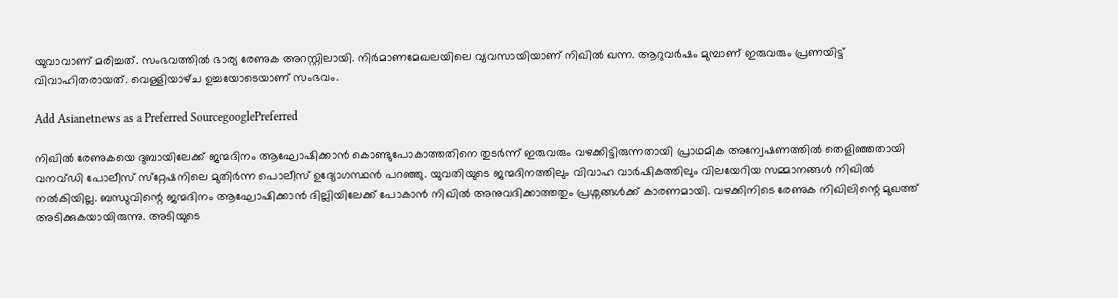യുവാവാണ് മരിച്ചത്. സംഭവത്തിൽ ഭാര്യ രേണുക അറസ്റ്റിലായി. നിർമാണമേഖലയിലെ വ്യവസായിയാണ് നിഖിൽ ഖന്ന. ആറുവർഷം മുമ്പാണ് ഇരുവരും പ്രണയിട്ട് വിവാഹിതരായത്. വെള്ളിയാഴ്‌ച ഉച്ചയോടെയാണ് സംഭവം.

Add Asianetnews as a Preferred SourcegooglePreferred

നിഖിൽ രേണുകയെ ദുബായിലേക്ക് ജന്മദിനം ആഘോഷിക്കാൻ കൊണ്ടുപോകാത്തതിനെ തുടർന്ന് ഇരുവരും വഴക്കിട്ടിരുന്നതായി പ്രാഥമിക അന്വേഷണത്തിൽ തെളിഞ്ഞതായി വനവ്ഡി പോലീസ് സ്‌റ്റേഷനിലെ മുതിർന്ന പൊലീസ് ഉദ്യോഗസ്ഥൻ പറഞ്ഞു. യുവതിയുടെ ജന്മദിനത്തിലും വിവാഹ വാർഷികത്തിലും വിലയേറിയ സമ്മാനങ്ങൾ നിഖിൽ നൽകിയില്ല. ബന്ധുവിന്റെ ജന്മദിനം ആഘോഷിക്കാൻ ദില്ലിയിലേക്ക് പോകാൻ നിഖിൽ അനുവദിക്കാത്തതും പ്രശ്നങ്ങൾക്ക് കാരണമായി. വഴക്കിനിടെ രേണുക നിഖിലിന്റെ മുഖത്ത് അടിക്കുകയായിരുന്നു. അടിയുടെ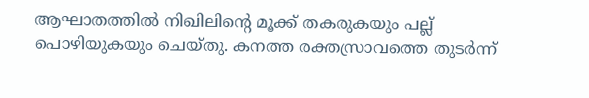ആഘാതത്തിൽ നിഖിലിന്റെ മൂക്ക് തകരുകയും പല്ല് പൊഴിയുകയും ചെയ്തു. കനത്ത രക്തസ്രാവത്തെ തുടർന്ന്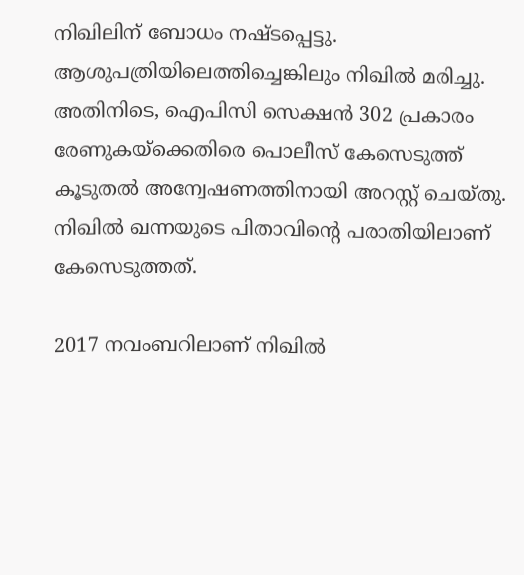നിഖിലിന് ബോധം നഷ്ടപ്പെട്ടു. ആശുപത്രിയിലെത്തിച്ചെങ്കിലും നിഖിൽ മരിച്ചു. അതിനിടെ, ഐപിസി സെക്ഷൻ 302 പ്രകാരം രേണുകയ്‌ക്കെതിരെ പൊലീസ് കേസെടുത്ത് കൂടുതൽ അന്വേഷണത്തിനായി അറസ്റ്റ് ചെയ്തു. നിഖിൽ ഖന്നയുടെ പിതാവിന്റെ പരാതിയിലാണ് കേസെടുത്തത്.

2017 നവംബറിലാണ് നിഖിൽ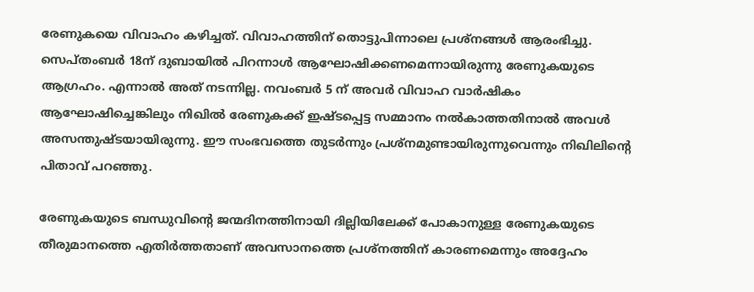രേണുകയെ വിവാഹം കഴിച്ചത്. വിവാഹത്തിന് തൊട്ടുപിന്നാലെ പ്രശ്നങ്ങൾ ആരംഭിച്ചു. സെപ്തംബർ 18ന് ദുബായിൽ പിറന്നാൾ ആഘോഷിക്കണമെന്നായിരുന്നു രേണുകയുടെ ആഗ്രഹം. എന്നാൽ അത് നടന്നില്ല. നവംബർ 5 ന് അവർ വിവാഹ വാർഷികം ആഘോഷിച്ചെങ്കിലും നിഖിൽ രേണുകക്ക് ഇഷ്ടപ്പെട്ട സമ്മാനം നൽകാത്തതിനാൽ അവൾ അസന്തുഷ്ടയായിരുന്നു. ഈ സംഭവത്തെ തുടർന്നും പ്രശ്നമുണ്ടായിരുന്നുവെന്നും നിഖിലിന്റെ പിതാവ് പറഞ്ഞു.

രേണുകയുടെ ബന്ധുവിന്റെ ജന്മദിനത്തിനായി ദില്ലിയിലേക്ക് പോകാനുള്ള രേണുകയുടെ തീരുമാനത്തെ എതിർത്തതാണ് അവസാനത്തെ പ്രശ്നത്തിന് കാരണമെന്നും അദ്ദേഹം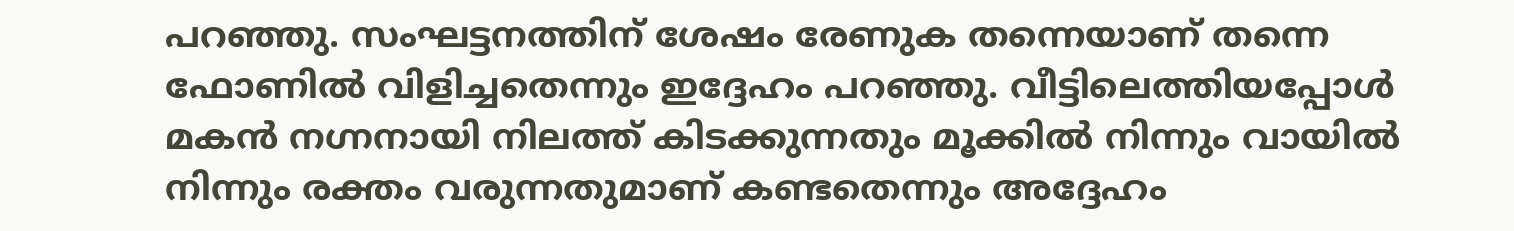പറഞ്ഞു. സംഘട്ടനത്തിന് ശേഷം രേണുക തന്നെയാണ് തന്നെ ഫോണിൽ വിളിച്ചതെന്നും ഇദ്ദേഹം പറഞ്ഞു. വീട്ടിലെത്തിയപ്പോൾ മകൻ നഗ്നനായി നിലത്ത് കിടക്കുന്നതും മൂക്കിൽ നിന്നും വായിൽ നിന്നും രക്തം വരുന്നതുമാണ് കണ്ടതെന്നും അദ്ദേഹം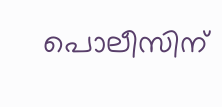പൊലീസിന്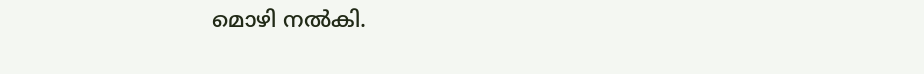മൊഴി നൽകി.